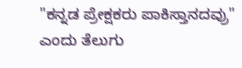"ಕನ್ನಡ ಪ್ರೇಕ್ಷಕರು ಪಾಕಿಸ್ತಾನದವ್ರು" ಎಂದು ತೆಲುಗು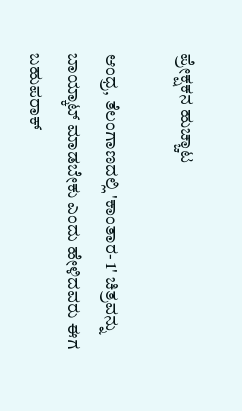ಪ್ರೇಕ್ಷಕನ ಹುಚ್ಚಾಟ

ಆಂಧ್ರ, ತೆಲಂಗಾಣದಲ್ಲಿ 'ಕಾಂತಾರ- 1' ಚಿತ್ರವನ್ನು ಬಾಯ್ಕಾಟ್ ಮಾಡಬೇಕು ಎಂದು ಹೇಳಿದವರು ಈಗ ಬಹುಪರಾಕ್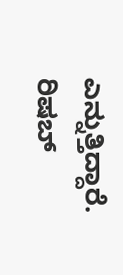ಎನ್ನುತ್ತಿದ್ದಾರೆ. ರಿಷಬ್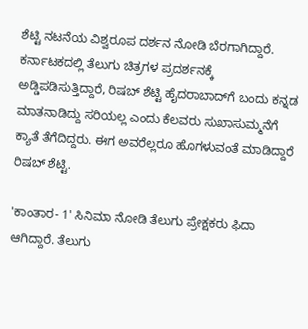ಶೆಟ್ಟಿ ನಟನೆಯ ವಿಶ್ವರೂಪ ದರ್ಶನ ನೋಡಿ ಬೆರಗಾಗಿದ್ದಾರೆ. ಕರ್ನಾಟಕದಲ್ಲಿ ತೆಲುಗು ಚಿತ್ರಗಳ ಪ್ರದರ್ಶನಕ್ಕೆ ಅಡ್ಡಿಪಡಿಸುತ್ತಿದ್ದಾರೆ, ರಿಷಬ್ ಶೆಟ್ಟಿ ಹೈದರಾಬಾದ್‌ಗೆ ಬಂದು ಕನ್ನಡ ಮಾತನಾಡಿದ್ದು ಸರಿಯಲ್ಲ ಎಂದು ಕೆಲವರು ಸುಖಾಸುಮ್ಮನೆಗೆ ಕ್ಯಾತೆ ತೆಗೆದಿದ್ದರು. ಈಗ ಅವರೆಲ್ಲರೂ ಹೊಗಳುವಂತೆ ಮಾಡಿದ್ದಾರೆ ರಿಷಬ್ ಶೆಟ್ಟಿ.

'ಕಾಂತಾರ- 1' ಸಿನಿಮಾ ನೋಡಿ ತೆಲುಗು ಪ್ರೇಕ್ಷಕರು ಫಿದಾ ಆಗಿದ್ದಾರೆ. ತೆಲುಗು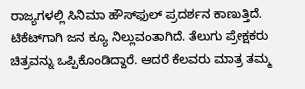ರಾಜ್ಯಗಳಲ್ಲಿ ಸಿನಿಮಾ ಹೌಸ್‌ಫುಲ್ ಪ್ರದರ್ಶನ ಕಾಣುತ್ತಿದೆ. ಟಿಕೆಟ್‌ಗಾಗಿ ಜನ ಕ್ಯೂ ನಿಲ್ಲುವಂತಾಗಿದೆ. ತೆಲುಗು ಪ್ರೇಕ್ಷಕರು ಚಿತ್ರವನ್ನು ಒಪ್ಪಿಕೊಂಡಿದ್ದಾರೆ. ಆದರೆ ಕೆಲವರು ಮಾತ್ರ ತಮ್ಮ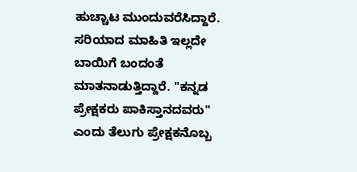ಹುಚ್ಚಾಟ ಮುಂದುವರೆಸಿದ್ದಾರೆ. ಸರಿಯಾದ ಮಾಹಿತಿ ಇಲ್ಲದೇ ಬಾಯಿಗೆ ಬಂದಂತೆ ಮಾತನಾಡುತ್ತಿದ್ದಾರೆ. "ಕನ್ನಡ ಪ್ರೇಕ್ಷಕರು ಪಾಕಿಸ್ತಾನದವರು" ಎಂದು ತೆಲುಗು ಪ್ರೇಕ್ಷಕನೊಬ್ಬ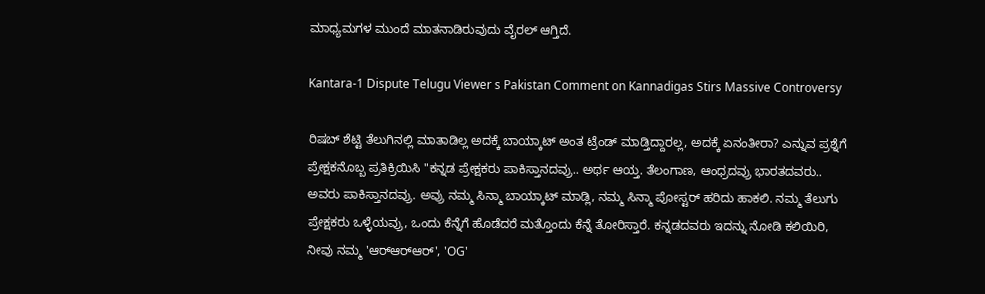ಮಾಧ್ಯಮಗಳ ಮುಂದೆ ಮಾತನಾಡಿರುವುದು ವೈರಲ್ ಆಗ್ತಿದೆ.

Kantara-1 Dispute Telugu Viewer s Pakistan Comment on Kannadigas Stirs Massive Controversy

ರಿಷಬ್ ಶೆಟ್ಟಿ ತೆಲುಗಿನಲ್ಲಿ ಮಾತಾಡಿಲ್ಲ ಅದಕ್ಕೆ ಬಾಯ್ಕಾಟ್ ಅಂತ ಟ್ರೆಂಡ್ ಮಾಡ್ತಿದ್ದಾರಲ್ಲ, ಅದಕ್ಕೆ ಏನಂತೀರಾ? ಎನ್ನುವ ಪ್ರಶ್ನೆಗೆ ಪ್ರೇಕ್ಷಕನೊಬ್ಬ ಪ್ರತಿಕ್ರಿಯಿಸಿ "ಕನ್ನಡ ಪ್ರೇಕ್ಷಕರು ಪಾಕಿಸ್ತಾನದವ್ರು.. ಅರ್ಥ ಆಯ್ತ. ತೆಲಂಗಾಣ, ಆಂಧ್ರದವ್ರು ಭಾರತದವರು.. ಅವರು ಪಾಕಿಸ್ತಾನದವ್ರು. ಅವ್ರು ನಮ್ಮ ಸಿನ್ಮಾ ಬಾಯ್ಕಾಟ್ ಮಾಡ್ಲಿ, ನಮ್ಮ ಸಿನ್ಮಾ ಪೋಸ್ಟರ್ ಹರಿದು ಹಾಕಲಿ. ನಮ್ಮ ತೆಲುಗು ಪ್ರೇಕ್ಷಕರು ಒಳ್ಳೆಯವ್ರು, ಒಂದು ಕೆನ್ನೆಗೆ ಹೊಡೆದರೆ ಮತ್ತೊಂದು ಕೆನ್ನೆ ತೋರಿಸ್ತಾರೆ. ಕನ್ನಡದವರು ಇದನ್ನು ನೋಡಿ ಕಲಿಯಿರಿ, ನೀವು ನಮ್ಮ 'ಆರ್‌ಆರ್‌ಆರ್‌', 'OG'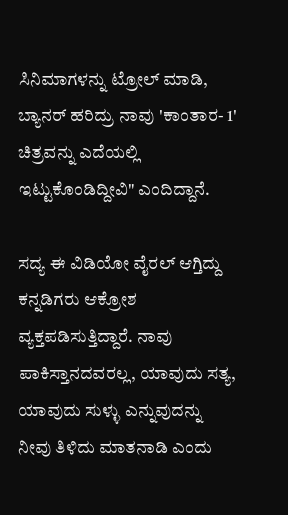ಸಿನಿಮಾಗಳನ್ನು ಟ್ರೋಲ್ ಮಾಡಿ, ಬ್ಯಾನರ್ ಹರಿದ್ರು ನಾವು 'ಕಾಂತಾರ- 1' ಚಿತ್ರವನ್ನು ಎದೆಯಲ್ಲಿ ಇಟ್ಟುಕೊಂಡಿದ್ದೀವಿ" ಎಂದಿದ್ದಾನೆ.

ಸದ್ಯ ಈ ವಿಡಿಯೋ ವೈರಲ್ ಆಗ್ತಿದ್ದು ಕನ್ನಡಿಗರು ಆಕ್ರೋಶ ವ್ಯಕ್ತಪಡಿಸುತ್ತಿದ್ದಾರೆ. ನಾವು ಪಾಕಿಸ್ತಾನದವರಲ್ಲ, ಯಾವುದು ಸತ್ಯ, ಯಾವುದು ಸುಳ್ಳು ಎನ್ನುವುದನ್ನು ನೀವು ತಿಳಿದು ಮಾತನಾಡಿ ಎಂದು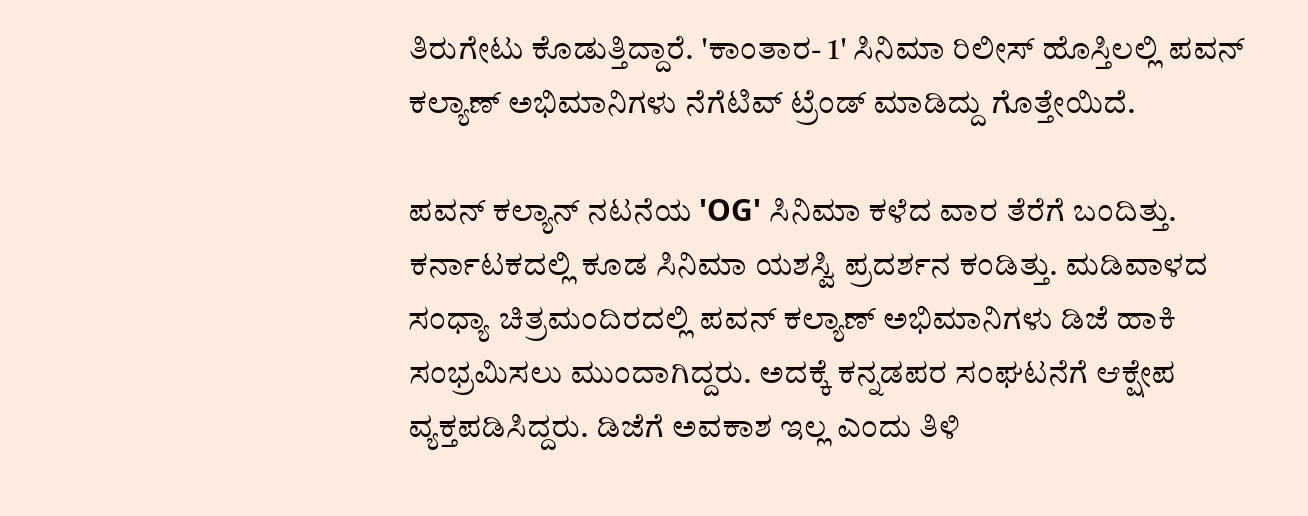ತಿರುಗೇಟು ಕೊಡುತ್ತಿದ್ದಾರೆ. 'ಕಾಂತಾರ- 1' ಸಿನಿಮಾ ರಿಲೀಸ್ ಹೊಸ್ತಿಲಲ್ಲಿ ಪವನ್ ಕಲ್ಯಾಣ್ ಅಭಿಮಾನಿಗಳು ನೆಗೆಟಿವ್ ಟ್ರೆಂಡ್ ಮಾಡಿದ್ದು ಗೊತ್ತೇಯಿದೆ.

ಪವನ್ ಕಲ್ಯಾನ್ ನಟನೆಯ 'OG' ಸಿನಿಮಾ ಕಳೆದ ವಾರ ತೆರೆಗೆ ಬಂದಿತ್ತು. ಕರ್ನಾಟಕದಲ್ಲಿ ಕೂಡ ಸಿನಿಮಾ ಯಶಸ್ವಿ ಪ್ರದರ್ಶನ ಕಂಡಿತ್ತು. ಮಡಿವಾಳದ ಸಂಧ್ಯಾ ಚಿತ್ರಮಂದಿರದಲ್ಲಿ ಪವನ್ ಕಲ್ಯಾಣ್ ಅಭಿಮಾನಿಗಳು ಡಿಜೆ ಹಾಕಿ ಸಂಭ್ರಮಿಸಲು ಮುಂದಾಗಿದ್ದರು. ಅದಕ್ಕೆ ಕನ್ನಡಪರ ಸಂಘಟನೆಗೆ ಆಕ್ಷೇಪ ವ್ಯಕ್ತಪಡಿಸಿದ್ದರು. ಡಿಜೆಗೆ ಅವಕಾಶ ಇಲ್ಲ ಎಂದು ತಿಳಿ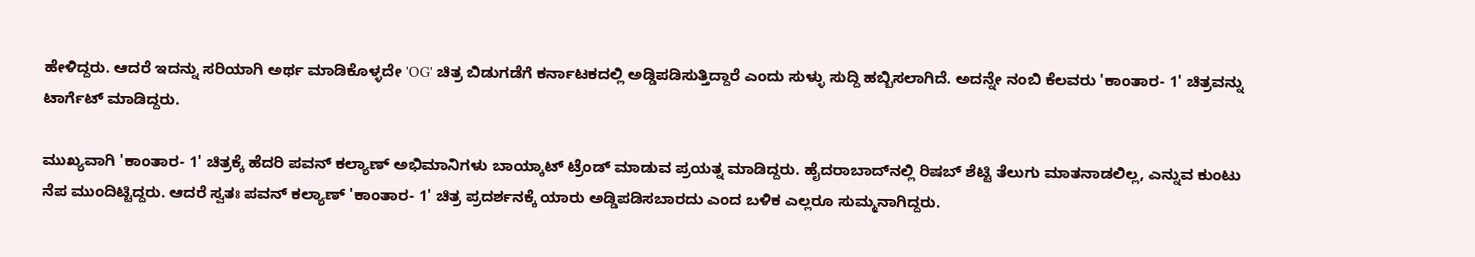ಹೇಳಿದ್ದರು. ಆದರೆ ಇದನ್ನು ಸರಿಯಾಗಿ ಅರ್ಥ ಮಾಡಿಕೊಳ್ಳದೇ 'OG' ಚಿತ್ರ ಬಿಡುಗಡೆಗೆ ಕರ್ನಾಟಕದಲ್ಲಿ ಅಡ್ಡಿಪಡಿಸುತ್ತಿದ್ದಾರೆ ಎಂದು ಸುಳ್ಳು ಸುದ್ದಿ ಹಬ್ಬಿಸಲಾಗಿದೆ. ಅದನ್ನೇ ನಂಬಿ ಕೆಲವರು 'ಕಾಂತಾರ- 1' ಚಿತ್ರವನ್ನು ಟಾರ್ಗೆಟ್ ಮಾಡಿದ್ದರು.

ಮುಖ್ಯವಾಗಿ 'ಕಾಂತಾರ- 1' ಚಿತ್ರಕ್ಕೆ ಹೆದರಿ ಪವನ್ ಕಲ್ಯಾಣ್ ಅಭಿಮಾನಿಗಳು ಬಾಯ್ಕಾಟ್ ಟ್ರೆಂಡ್ ಮಾಡುವ ಪ್ರಯತ್ನ ಮಾಡಿದ್ದರು. ಹೈದರಾಬಾದ್‌ನಲ್ಲಿ ರಿಷಬ್ ಶೆಟ್ಟಿ ತೆಲುಗು ಮಾತನಾಡಲಿಲ್ಲ, ಎನ್ನುವ ಕುಂಟು ನೆಪ ಮುಂದಿಟ್ಟಿದ್ದರು. ಆದರೆ ಸ್ವತಃ ಪವನ್ ಕಲ್ಯಾಣ್ 'ಕಾಂತಾರ- 1' ಚಿತ್ರ ಪ್ರದರ್ಶನಕ್ಕೆ ಯಾರು ಅಡ್ಡಿಪಡಿಸಬಾರದು ಎಂದ ಬಳಿಕ ಎಲ್ಲರೂ ಸುಮ್ಮನಾಗಿದ್ದರು.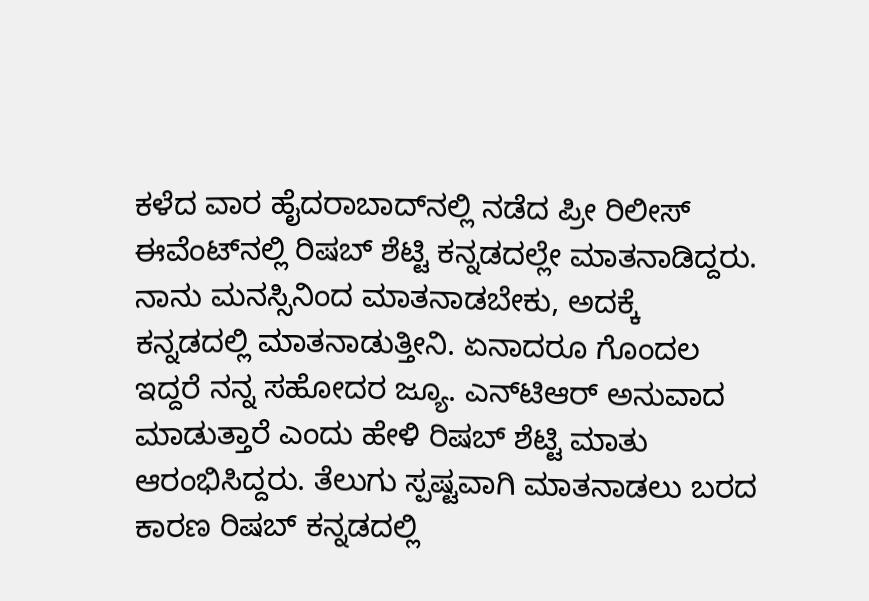ಕಳೆದ ವಾರ ಹೈದರಾಬಾದ್‌ನಲ್ಲಿ ನಡೆದ ಪ್ರೀ ರಿಲೀಸ್ ಈವೆಂಟ್‌ನಲ್ಲಿ ರಿಷಬ್ ಶೆಟ್ಟಿ ಕನ್ನಡದಲ್ಲೇ ಮಾತನಾಡಿದ್ದರು. ನಾನು ಮನಸ್ಸಿನಿಂದ ಮಾತನಾಡಬೇಕು, ಅದಕ್ಕೆ ಕನ್ನಡದಲ್ಲಿ ಮಾತನಾಡುತ್ತೀನಿ. ಏನಾದರೂ ಗೊಂದಲ ಇದ್ದರೆ ನನ್ನ ಸಹೋದರ ಜ್ಯೂ. ಎನ್‌ಟಿಆರ್ ಅನುವಾದ ಮಾಡುತ್ತಾರೆ ಎಂದು ಹೇಳಿ ರಿಷಬ್ ಶೆಟ್ಟಿ ಮಾತು ಆರಂಭಿಸಿದ್ದರು. ತೆಲುಗು ಸ್ಪಷ್ಟವಾಗಿ ಮಾತನಾಡಲು ಬರದ ಕಾರಣ ರಿಷಬ್ ಕನ್ನಡದಲ್ಲಿ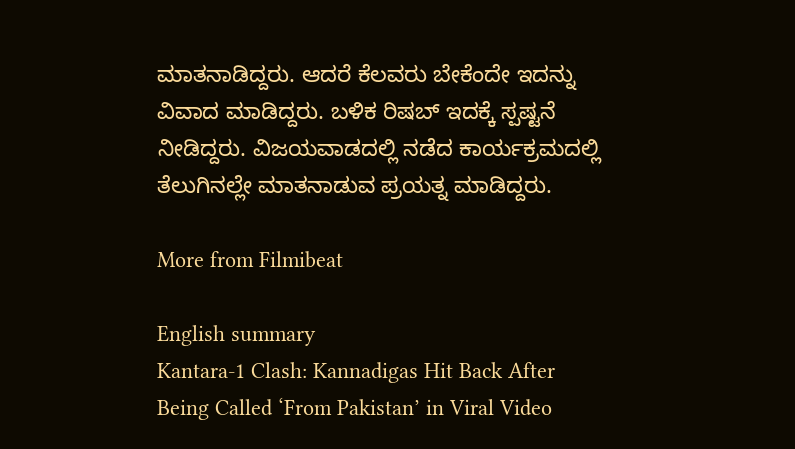ಮಾತನಾಡಿದ್ದರು. ಆದರೆ ಕೆಲವರು ಬೇಕೆಂದೇ ಇದನ್ನು ವಿವಾದ ಮಾಡಿದ್ದರು. ಬಳಿಕ ರಿಷಬ್ ಇದಕ್ಕೆ ಸ್ಪಷ್ಟನೆ ನೀಡಿದ್ದರು. ವಿಜಯವಾಡದಲ್ಲಿ ನಡೆದ ಕಾರ್ಯಕ್ರಮದಲ್ಲಿ ತೆಲುಗಿನಲ್ಲೇ ಮಾತನಾಡುವ ಪ್ರಯತ್ನ ಮಾಡಿದ್ದರು.

More from Filmibeat

English summary
Kantara-1 Clash: Kannadigas Hit Back After Being Called ‘From Pakistan’ in Viral Video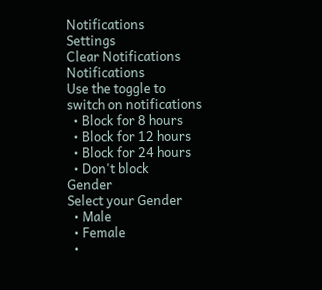Notifications
Settings
Clear Notifications
Notifications
Use the toggle to switch on notifications
  • Block for 8 hours
  • Block for 12 hours
  • Block for 24 hours
  • Don't block
Gender
Select your Gender
  • Male
  • Female
  •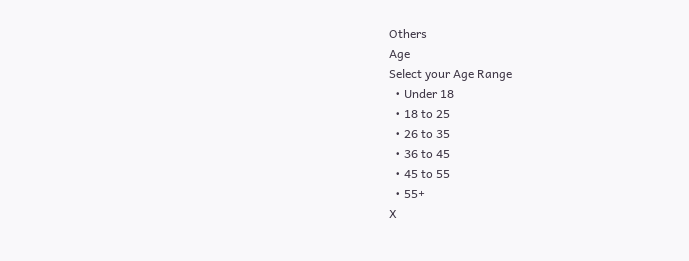Others
Age
Select your Age Range
  • Under 18
  • 18 to 25
  • 26 to 35
  • 36 to 45
  • 45 to 55
  • 55+
X